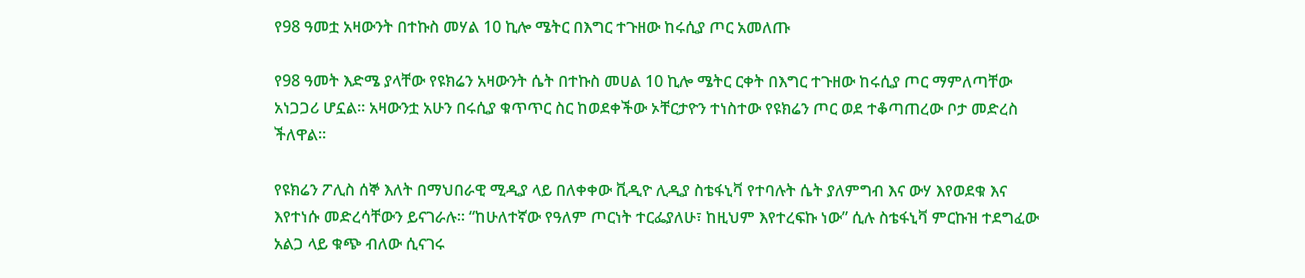የ98 ዓመቷ አዛውንት በተኩስ መሃል 10 ኪሎ ሜትር በእግር ተጉዘው ከሩሲያ ጦር አመለጡ

የ98 ዓመት እድሜ ያላቸው የዩክሬን አዛውንት ሴት በተኩስ መሀል 10 ኪሎ ሜትር ርቀት በእግር ተጉዘው ከሩሲያ ጦር ማምለጣቸው አነጋጋሪ ሆኗል። አዛውንቷ አሁን በሩሲያ ቁጥጥር ስር ከወደቀችው ኦቸርታዮን ተነስተው የዩክሬን ጦር ወደ ተቆጣጠረው ቦታ መድረስ ችለዋል።

የዩክሬን ፖሊስ ሰኞ እለት በማህበራዊ ሚዲያ ላይ በለቀቀው ቪዲዮ ሊዲያ ስቴፋኒቫ የተባሉት ሴት ያለምግብ እና ውሃ እየወደቁ እና እየተነሱ መድረሳቸውን ይናገራሉ። “ከሁለተኛው የዓለም ጦርነት ተርፌያለሁ፣ ከዚህም እየተረፍኩ ነው” ሲሉ ስቴፋኒቫ ምርኩዝ ተደግፈው አልጋ ላይ ቁጭ ብለው ሲናገሩ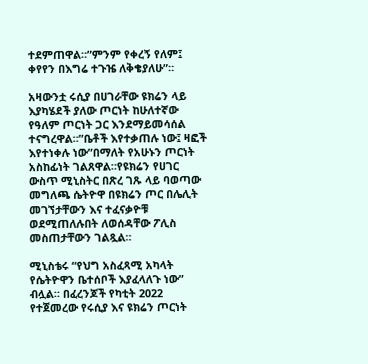ተደምጠዋል።”ምንም የቀረኝ የለም፤ ቀየየን በእግሬ ተጉዤ ለቅቄያለሁ”።

አዛውንቷ ሩሲያ በሀገራቸው ዩክሬን ላይ እያካሄደች ያለው ጦርነት ከሁለተኛው የዓለም ጦርነት ጋር እንደማይመሳሰል ተናግረዋል።”ቤቶች እየተቃጠሉ ነው፤ ዛፎች እየተነቀሉ ነው”በማለት የአሁኑን ጦርነት አስከፊነት ገልጸዋል።የዩክሬን የሀገር ውስጥ ሚኒስትር በጽረ ገጹ ላይ ባወጣው መግለጫ ሴትዮዋ በዩክሬን ጦር በሌሊት መገኘታቸውን እና ተፈናቃዮቹ ወደሚጠለሉበት ለወሰዳቸው ፖሊስ መስጠታቸውን ገልጿል።

ሚኒስቴሩ “የህግ አስፈጻሚ አካላት የሴትዮዋን ቤተሰቦች እያፈላለጉ ነው” ብሏል። በፈረንጆች የካቲት 2022 የተጀመረው የሩሲያ እና ዩክሬን ጦርነት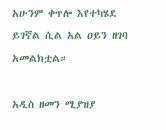አሁንም ቀጥሎ እየተካሄደ ይገኛል ሲል አል ዐይን ዘገባ አመልክቷል።

አዲስ ዘመን ሚያዝያ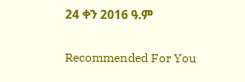24 ቀን 2016 ዓ.ም

Recommended For You